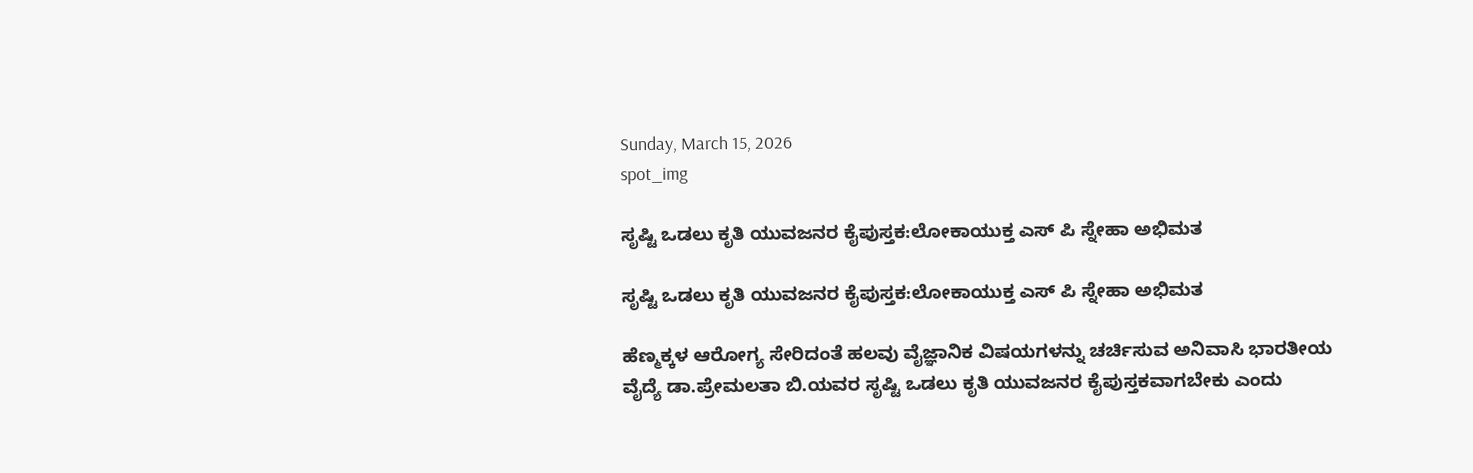Sunday, March 15, 2026
spot_img

ಸೃಷ್ಟಿ ಒಡಲು ಕೃತಿ ಯುವಜನರ ಕೈಪುಸ್ತಕ:ಲೋಕಾಯುಕ್ತ ಎಸ್ ಪಿ ಸ್ನೇಹಾ ಅಭಿಮತ

ಸೃಷ್ಟಿ ಒಡಲು ಕೃತಿ ಯುವಜನರ ಕೈಪುಸ್ತಕ:ಲೋಕಾಯುಕ್ತ ಎಸ್ ಪಿ ಸ್ನೇಹಾ ಅಭಿಮತ

ಹೆಣ್ಮಕ್ಕಳ ಆರೋಗ್ಯ ಸೇರಿದಂತೆ ಹಲವು ವೈಜ್ಞಾನಿಕ ವಿಷಯಗಳನ್ನು ಚರ್ಚಿಸುವ ಅನಿವಾಸಿ ಭಾರತೀಯ ವೈದ್ಯೆ ಡಾ.ಪ್ರೇಮಲತಾ ಬಿ.ಯವರ ಸೃಷ್ಟಿ ಒಡಲು ಕೃತಿ ಯುವಜನರ ಕೈಪುಸ್ತಕವಾಗಬೇಕು ಎಂದು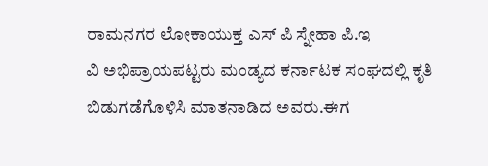ರಾಮನಗರ ಲೋಕಾಯುಕ್ತ ಎಸ್ ಪಿ ಸ್ನೇಹಾ ಪಿ.ಇ
ವಿ ಅಭಿಪ್ರಾಯಪಟ್ಟರು ಮಂಡ್ಯದ ಕರ್ನಾಟಕ ಸಂಘದಲ್ಲಿ ಕೃತಿ ಬಿಡುಗಡೆಗೊಳಿಸಿ ಮಾತನಾಡಿದ ಅವರು.ಈಗ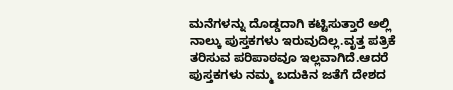ಮನೆಗಳನ್ನು ದೊಡ್ಡದಾಗಿ ಕಟ್ಟಿಸುತ್ತಾರೆ ಅಲ್ಲಿ ನಾಲ್ಕು ಪುಸ್ತಕಗಳು ಇರುವುದಿಲ್ಲ.ವೃತ್ತ ಪತ್ರಿಕೆ ತರಿಸುವ ಪರಿಪಾಠವೂ ಇಲ್ಲವಾಗಿದೆ.ಆದರೆ ಪುಸ್ತಕಗಳು ನಮ್ಮ ಬದುಕಿನ ಜತೆಗೆ ದೇಶದ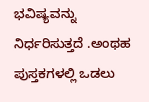ಭವಿಷ್ಯವನ್ನು ನಿರ್ಧರಿಸುತ್ತದೆ .ಅಂಥಹ ಪುಸ್ತಕಗಳಲ್ಲಿ ಒಡಲು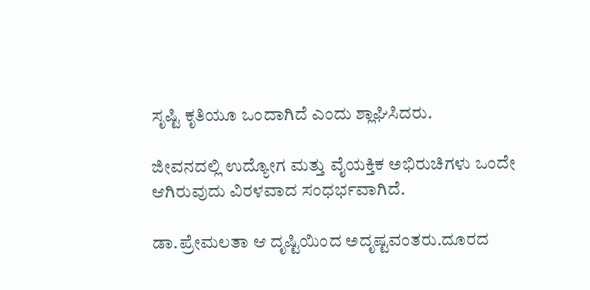ಸೃಷ್ಟಿ ಕೃತಿಯೂ ಒಂದಾಗಿದೆ ಎಂದು ಶ್ಲಾಘಿಸಿದರು.

ಜೀವನದಲ್ಲಿ ಉದ್ಯೋಗ ಮತ್ತು ವೈಯಕ್ತಿಕ ಅಭಿರುಚಿಗಳು ಒಂದೇ ಆಗಿರುವುದು ವಿರಳವಾದ ಸಂಧರ್ಭವಾಗಿದೆ.

ಡಾ.ಪ್ರೇಮಲತಾ ಆ ದೃಷ್ಟಿಯಿಂದ ಅದೃಷ್ಟವಂತರು.ದೂರದ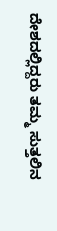ದೇಶದಲ್ಲಿದ್ದರು ತಮ್ಮ ಸುತ್ತಲಿನ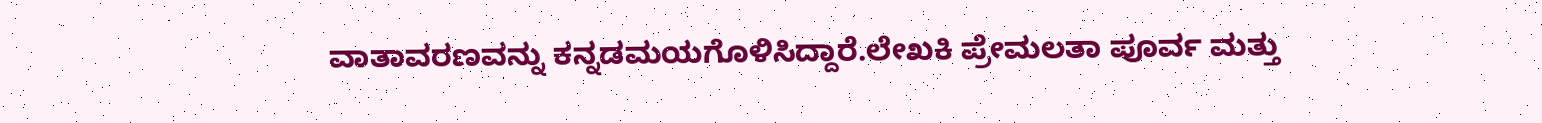ವಾತಾವರಣವನ್ನು ಕನ್ನಡಮಯಗೊಳಿಸಿದ್ದಾರೆ.ಲೇಖಕಿ ಪ್ರೇಮಲತಾ ಪೂರ್ವ ಮತ್ತು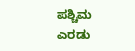ಪಶ್ಚಿಮ ಎರಡು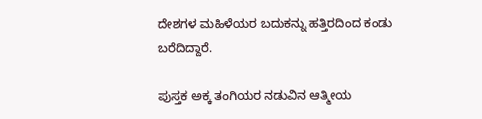ದೇಶಗಳ ಮಹಿಳೆಯರ ಬದುಕನ್ನು ಹತ್ತಿರದಿಂದ ಕಂಡು ಬರೆದಿದ್ದಾರೆ.

ಪುಸ್ತಕ ಅಕ್ಕ ತಂಗಿಯರ ನಡುವಿನ ಆತ್ಮೀಯ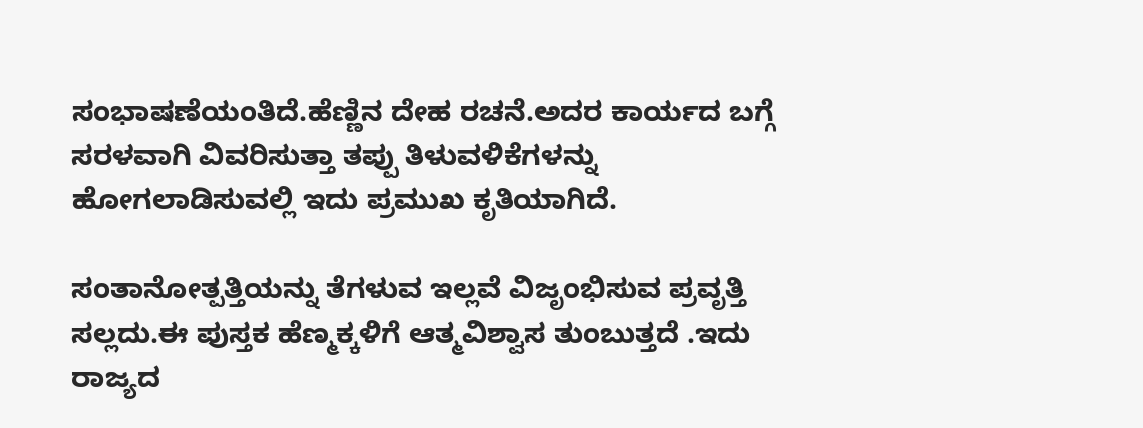ಸಂಭಾಷಣೆಯಂತಿದೆ.ಹೆಣ್ಣಿನ ದೇಹ ರಚನೆ.ಅದರ ಕಾರ್ಯದ ಬಗ್ಗೆ ಸರಳವಾಗಿ ವಿವರಿಸುತ್ತಾ ತಪ್ಪು ತಿಳುವಳಿಕೆಗಳನ್ನು ಹೋಗಲಾಡಿಸುವಲ್ಲಿ ಇದು ಪ್ರಮುಖ ಕೃತಿಯಾಗಿದೆ.

ಸಂತಾನೋತ್ಪತ್ತಿಯನ್ನು ತೆಗಳುವ ಇಲ್ಲವೆ ವಿಜೃಂಭಿಸುವ ಪ್ರವೃತ್ತಿ ಸಲ್ಲದು.ಈ ಪುಸ್ತಕ ಹೆಣ್ಮಕ್ಕಳಿಗೆ ಆತ್ಮವಿಶ್ವಾಸ ತುಂಬುತ್ತದೆ .ಇದು ರಾಜ್ಯದ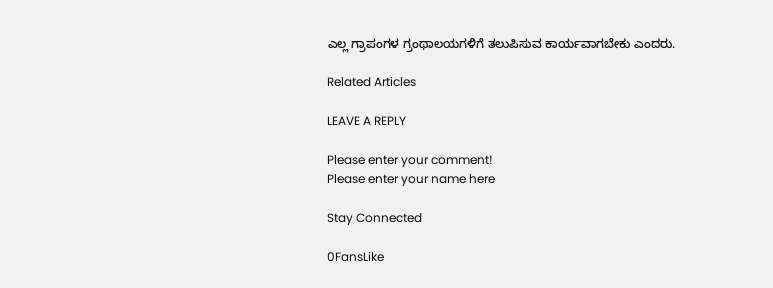ಎಲ್ಲ ಗ್ರಾಪಂಗಳ ಗ್ರಂಥಾಲಯಗಳಿಗೆ ತಲುಪಿಸುವ ಕಾರ್ಯವಾಗಬೇಕು ಎಂದರು.

Related Articles

LEAVE A REPLY

Please enter your comment!
Please enter your name here

Stay Connected

0FansLike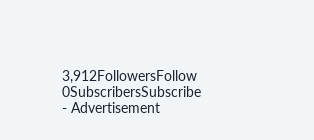3,912FollowersFollow
0SubscribersSubscribe
- Advertisement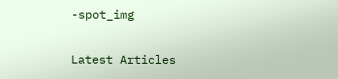-spot_img

Latest Articles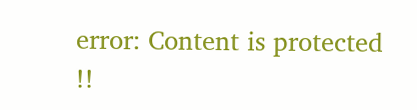error: Content is protected !!